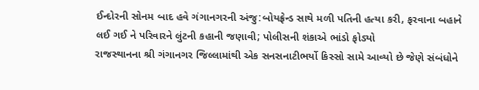ઈન્દોરની સોનમ બાદ હવે ગંગાનગરની અંજુ:બોયફ્રેન્ડ સાથે મળી પતિની હત્યા કરી, ફરવાના બહાને લઈ ગઈ ને પરિવારને લુંટની કહાની જણાવી; પોલીસની શંકાએ ભાંડો ફોડ્યો
રાજસ્થાનના શ્રી ગંગાનગર જિલ્લામાંથી એક સનસનાટીભર્યો કિસ્સો સામે આવ્યો છે જેણે સંબંધોને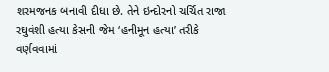શરમજનક બનાવી દીધા છે. તેને ઇન્દોરનો ચર્ચિત રાજા રઘુવંશી હત્યા કેસની જેમ ‘હનીમૂન હત્યા’ તરીકે વર્ણવવામાં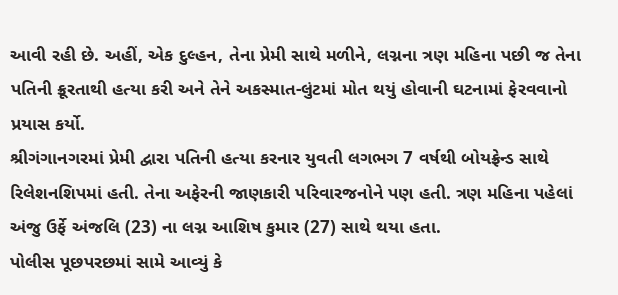આવી રહી છે. અહીં, એક દુલ્હન, તેના પ્રેમી સાથે મળીને, લગ્નના ત્રણ મહિના પછી જ તેના પતિની ક્રૂરતાથી હત્યા કરી અને તેને અકસ્માત-લુંટમાં મોત થયું હોવાની ઘટનામાં ફેરવવાનો પ્રયાસ કર્યો.
શ્રીગંગાનગરમાં પ્રેમી દ્વારા પતિની હત્યા કરનાર યુવતી લગભગ 7 વર્ષથી બોયફ્રેન્ડ સાથે રિલેશનશિપમાં હતી. તેના અફેરની જાણકારી પરિવારજનોને પણ હતી. ત્રણ મહિના પહેલાં અંજુ ઉર્ફે અંજલિ (23) ના લગ્ન આશિષ કુમાર (27) સાથે થયા હતા.
પોલીસ પૂછપરછમાં સામે આવ્યું કે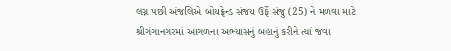લગ્ન પછી અંજલિએ બોયફ્રેન્ડ સંજય ઉર્ફે સંજુ (25) ને મળવા માટે શ્રીગંગાનગરમાં આગળના અભ્યાસનું બહાનું કરીને ત્યાં જવા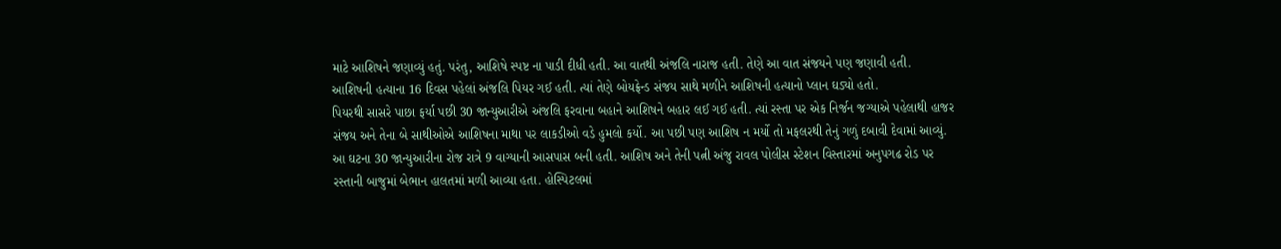માટે આશિષને જણાવ્યું હતું. પરંતુ, આશિષે સ્પષ્ટ ના પાડી દીધી હતી. આ વાતથી અંજલિ નારાજ હતી. તેણે આ વાત સંજયને પણ જણાવી હતી.
આશિષની હત્યાના 16 દિવસ પહેલાં અંજલિ પિયર ગઈ હતી. ત્યાં તેણે બોયફ્રેન્ડ સંજય સાથે મળીને આશિષની હત્યાનો પ્લાન ઘડ્યો હતો.
પિયરથી સાસરે પાછા ફર્યા પછી 30 જાન્યુઆરીએ અંજલિ ફરવાના બહાને આશિષને બહાર લઈ ગઈ હતી. ત્યાં રસ્તા પર એક નિર્જન જગ્યાએ પહેલાથી હાજર સંજય અને તેના બે સાથીઓએ આશિષના માથા પર લાકડીઓ વડે હુમલો કર્યો. આ પછી પણ આશિષ ન મર્યો તો મફલરથી તેનું ગળું દબાવી દેવામાં આવ્યું.
આ ઘટના 30 જાન્યુઆરીના રોજ રાત્રે 9 વાગ્યાની આસપાસ બની હતી. આશિષ અને તેની પત્ની અંજુ રાવલ પોલીસ સ્ટેશન વિસ્તારમાં અનુપગઢ રોડ પર રસ્તાની બાજુમાં બેભાન હાલતમાં મળી આવ્યા હતા. હોસ્પિટલમાં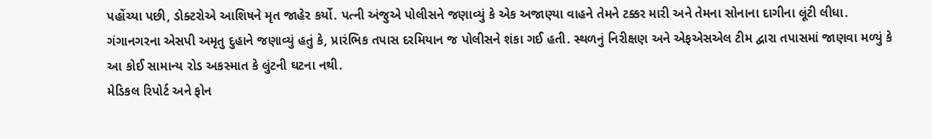પહોંચ્યા પછી, ડોક્ટરોએ આશિષને મૃત જાહેર કર્યો. પત્ની અંજુએ પોલીસને જણાવ્યું કે એક અજાણ્યા વાહને તેમને ટક્કર મારી અને તેમના સોનાના દાગીના લૂંટી લીધા.
ગંગાનગરના એસપી અમૃતુ દુહાને જણાવ્યું હતું કે, પ્રારંભિક તપાસ દરમિયાન જ પોલીસને શંકા ગઈ હતી. સ્થળનું નિરીક્ષણ અને એફએસએલ ટીમ દ્વારા તપાસમાં જાણવા મળ્યું કે આ કોઈ સામાન્ય રોડ અકસ્માત કે લુંટની ઘટના નથી.
મેડિકલ રિપોર્ટ અને ફોન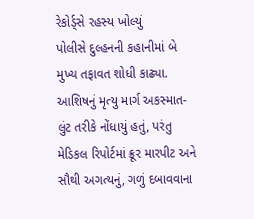રેકોર્ડ્સે રહસ્ય ખોલ્યું
પોલીસે દુલ્હનની કહાનીમાં બે મુખ્ય તફાવત શોધી કાઢ્યા. આશિષનું મૃત્યુ માર્ગ અકસ્માત-લુંટ તરીકે નોંધાયું હતું, પરંતુ મેડિકલ રિપોર્ટમાં ક્રૂર મારપીટ અને સૌથી અગત્યનું, ગળું દબાવવાના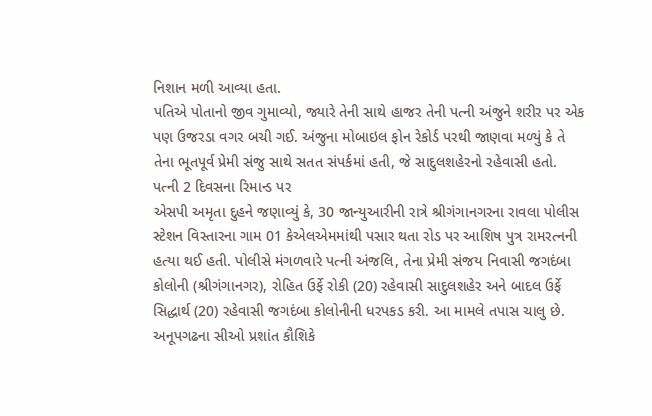નિશાન મળી આવ્યા હતા.
પતિએ પોતાનો જીવ ગુમાવ્યો, જ્યારે તેની સાથે હાજર તેની પત્ની અંજુને શરીર પર એક પણ ઉજરડા વગર બચી ગઈ. અંજુના મોબાઇલ ફોન રેકોર્ડ પરથી જાણવા મળ્યું કે તે તેના ભૂતપૂર્વ પ્રેમી સંજુ સાથે સતત સંપર્કમાં હતી, જે સાદુલશહેરનો રહેવાસી હતો.
પત્ની 2 દિવસના રિમાન્ડ પર
એસપી અમૃતા દુહને જણાવ્યું કે, 30 જાન્યુઆરીની રાત્રે શ્રીગંગાનગરના રાવલા પોલીસ સ્ટેશન વિસ્તારના ગામ 01 કેએલએમમાંથી પસાર થતા રોડ પર આશિષ પુત્ર રામરત્નની હત્યા થઈ હતી. પોલીસે મંગળવારે પત્ની અંજલિ, તેના પ્રેમી સંજય નિવાસી જગદંબા કોલોની (શ્રીગંગાનગર), રોહિત ઉર્ફે રોકી (20) રહેવાસી સાદુલશહેર અને બાદલ ઉર્ફે સિદ્ધાર્થ (20) રહેવાસી જગદંબા કોલોનીની ધરપકડ કરી. આ મામલે તપાસ ચાલુ છે.
અનૂપગઢના સીઓ પ્રશાંત કૌશિકે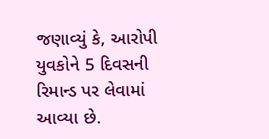જણાવ્યું કે, આરોપી યુવકોને 5 દિવસની રિમાન્ડ પર લેવામાં આવ્યા છે.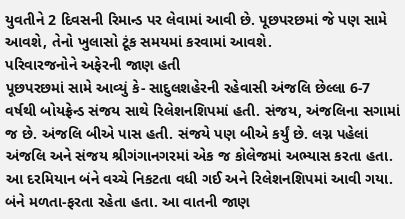યુવતીને 2 દિવસની રિમાન્ડ પર લેવામાં આવી છે. પૂછપરછમાં જે પણ સામે આવશે, તેનો ખુલાસો ટૂંક સમયમાં કરવામાં આવશે.
પરિવારજનોને અફેરની જાણ હતી
પૂછપરછમાં સામે આવ્યું કે- સાદુલશહેરની રહેવાસી અંજલિ છેલ્લા 6-7 વર્ષથી બોયફ્રેન્ડ સંજય સાથે રિલેશનશિપમાં હતી. સંજય, અંજલિના સગામાં જ છે. અંજલિ બીએ પાસ હતી. સંજયે પણ બીએ કર્યું છે. લગ્ન પહેલાં અંજલિ અને સંજય શ્રીગંગાનગરમાં એક જ કોલેજમાં અભ્યાસ કરતા હતા. આ દરમિયાન બંને વચ્ચે નિકટતા વધી ગઈ અને રિલેશનશિપમાં આવી ગયા. બંને મળતા-ફરતા રહેતા હતા. આ વાતની જાણ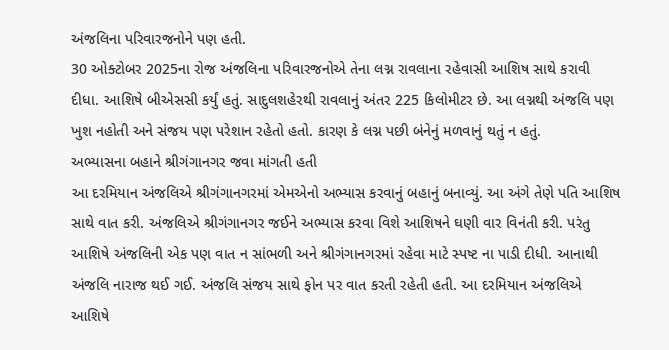અંજલિના પરિવારજનોને પણ હતી.
30 ઓક્ટોબર 2025ના રોજ અંજલિના પરિવારજનોએ તેના લગ્ન રાવલાના રહેવાસી આશિષ સાથે કરાવી દીધા. આશિષે બીએસસી કર્યું હતું. સાદુલશહેરથી રાવલાનું અંતર 225 કિલોમીટર છે. આ લગ્નથી અંજલિ પણ ખુશ નહોતી અને સંજય પણ પરેશાન રહેતો હતો. કારણ કે લગ્ન પછી બંનેનું મળવાનું થતું ન હતું.
અભ્યાસના બહાને શ્રીગંગાનગર જવા માંગતી હતી
આ દરમિયાન અંજલિએ શ્રીગંગાનગરમાં એમએનો અભ્યાસ કરવાનું બહાનું બનાવ્યું. આ અંગે તેણે પતિ આશિષ સાથે વાત કરી. અંજલિએ શ્રીગંગાનગર જઈને અભ્યાસ કરવા વિશે આશિષને ઘણી વાર વિનંતી કરી. પરંતુ આશિષે અંજલિની એક પણ વાત ન સાંભળી અને શ્રીગંગાનગરમાં રહેવા માટે સ્પષ્ટ ના પાડી દીધી. આનાથી અંજલિ નારાજ થઈ ગઈ. અંજલિ સંજય સાથે ફોન પર વાત કરતી રહેતી હતી. આ દરમિયાન અંજલિએ આશિષે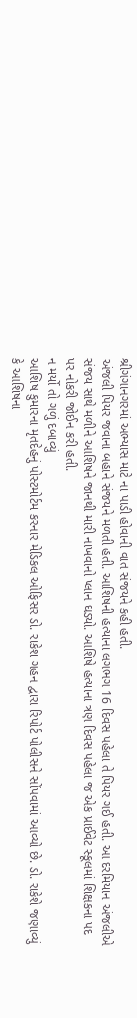શ્રીગંગાનગરમાં અભ્યાસ માટે ના પાડી હોવાની વાત સંજયને કહી હતી.
અંજલી પિયર જવાના બહાને સંજયને મળતી હતી. આશિષની હત્યાના લગભગ 16 દિવસ પહેલા તે પિયર ગઈ હતી. આ દરમિયાન અંજલીએ સંજય સાથે મળીને આશિષને જાનથી મારી નાખવાનો પ્લાન ઘડ્યો. આશિષે હત્યાના ત્રણ દિવસ પહેલા જ એક પ્રાઈવેટ સ્કૂલમાં શિક્ષકના પદ પર નોકરી જોઈન કરી હતી.
ન મર્યો તો ગળું દબાવ્યું
આશિષ કુમારના મૃતદેહનું પોસ્ટમોર્ટમ કરનાર મેડિકલ ઓફિસર ડો. રાકેશ ગહન દ્વારા રિપોર્ટ પોલીસને સોંપવામાં આવ્યો છે. ડો. રાકેશે જણાવ્યું કે આશિષના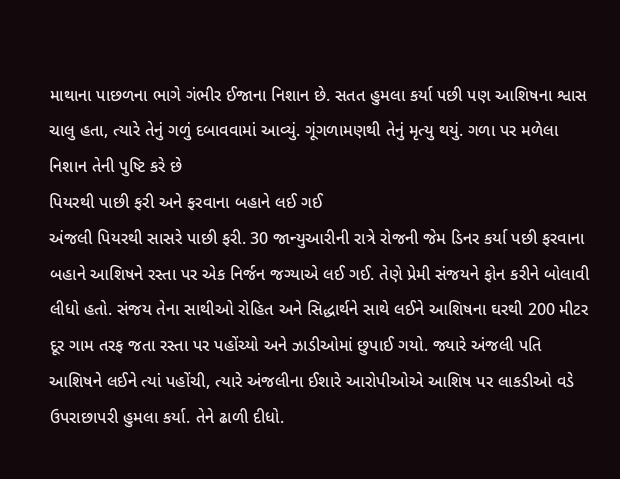માથાના પાછળના ભાગે ગંભીર ઈજાના નિશાન છે. સતત હુમલા કર્યા પછી પણ આશિષના શ્વાસ ચાલુ હતા, ત્યારે તેનું ગળું દબાવવામાં આવ્યું. ગૂંગળામણથી તેનું મૃત્યુ થયું. ગળા પર મળેલા નિશાન તેની પુષ્ટિ કરે છે
પિયરથી પાછી ફરી અને ફરવાના બહાને લઈ ગઈ
અંજલી પિયરથી સાસરે પાછી ફરી. 30 જાન્યુઆરીની રાત્રે રોજની જેમ ડિનર કર્યા પછી ફરવાના બહાને આશિષને રસ્તા પર એક નિર્જન જગ્યાએ લઈ ગઈ. તેણે પ્રેમી સંજયને ફોન કરીને બોલાવી લીધો હતો. સંજય તેના સાથીઓ રોહિત અને સિદ્ધાર્થને સાથે લઈને આશિષના ઘરથી 200 મીટર દૂર ગામ તરફ જતા રસ્તા પર પહોંચ્યો અને ઝાડીઓમાં છુપાઈ ગયો. જ્યારે અંજલી પતિ આશિષને લઈને ત્યાં પહોંચી, ત્યારે અંજલીના ઈશારે આરોપીઓએ આશિષ પર લાકડીઓ વડે ઉપરાછાપરી હુમલા કર્યા. તેને ઢાળી દીધો.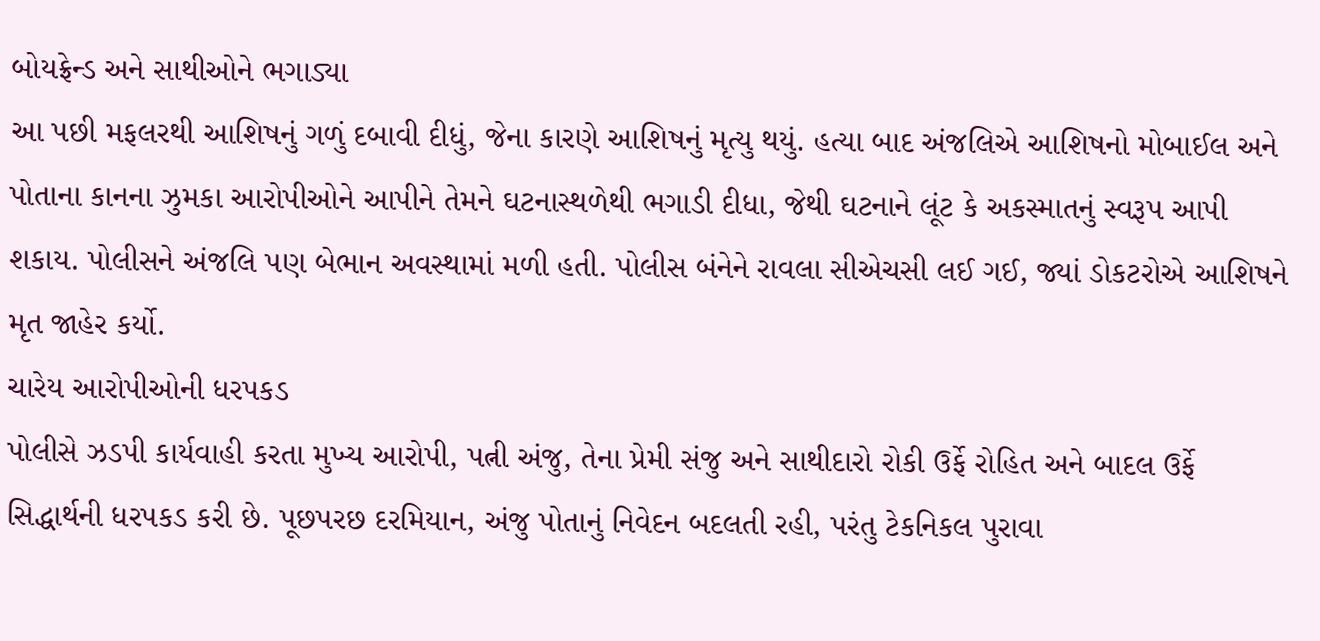બોયફ્રેન્ડ અને સાથીઓને ભગાડ્યા
આ પછી મફલરથી આશિષનું ગળું દબાવી દીધું, જેના કારણે આશિષનું મૃત્યુ થયું. હત્યા બાદ અંજલિએ આશિષનો મોબાઈલ અને પોતાના કાનના ઝુમકા આરોપીઓને આપીને તેમને ઘટનાસ્થળેથી ભગાડી દીધા, જેથી ઘટનાને લૂંટ કે અકસ્માતનું સ્વરૂપ આપી શકાય. પોલીસને અંજલિ પણ બેભાન અવસ્થામાં મળી હતી. પોલીસ બંનેને રાવલા સીએચસી લઈ ગઈ, જ્યાં ડોકટરોએ આશિષને મૃત જાહેર કર્યો.
ચારેય આરોપીઓની ધરપકડ
પોલીસે ઝડપી કાર્યવાહી કરતા મુખ્ય આરોપી, પત્ની અંજુ, તેના પ્રેમી સંજુ અને સાથીદારો રોકી ઉર્ફે રોહિત અને બાદલ ઉર્ફે સિદ્ધાર્થની ધરપકડ કરી છે. પૂછપરછ દરમિયાન, અંજુ પોતાનું નિવેદન બદલતી રહી, પરંતુ ટેકનિકલ પુરાવા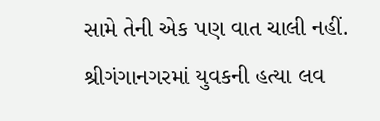સામે તેની એક પણ વાત ચાલી નહીં.
શ્રીગંગાનગરમાં યુવકની હત્યા લવ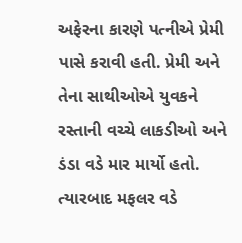અફેરના કારણે પત્નીએ પ્રેમી પાસે કરાવી હતી. પ્રેમી અને તેના સાથીઓએ યુવકને રસ્તાની વચ્ચે લાકડીઓ અને ડંડા વડે માર માર્યો હતો. ત્યારબાદ મફલર વડે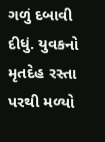ગળું દબાવી દીધું. યુવકનો મૃતદેહ રસ્તા પરથી મળ્યો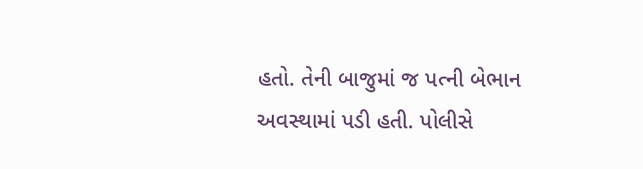હતો. તેની બાજુમાં જ પત્ની બેભાન અવસ્થામાં પડી હતી. પોલીસે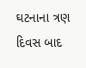ઘટનાના ત્રણ દિવસ બાદ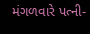મંગળવારે પત્ની-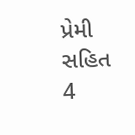પ્રેમી સહિત 4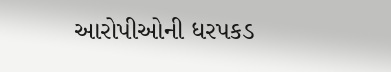આરોપીઓની ધરપકડ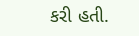કરી હતી.